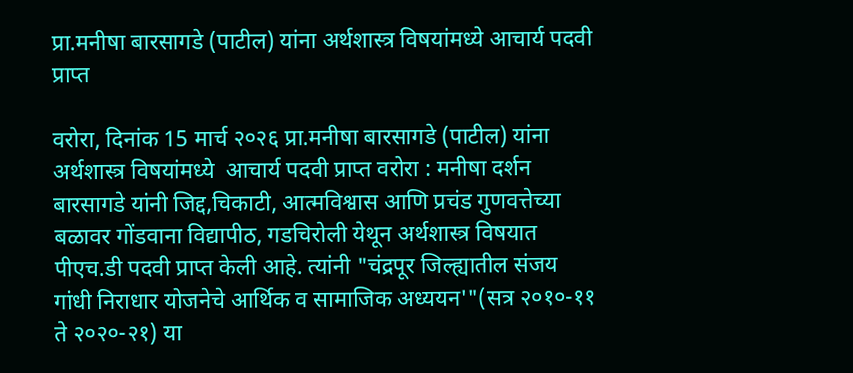प्रा.मनीषा बारसागडे (पाटील) यांना अर्थशास्त्र विषयांमध्ये आचार्य पदवी प्राप्त

वरोरा, दिनांक 15 मार्च २०२६ प्रा.मनीषा बारसागडे (पाटील) यांना अर्थशास्त्र विषयांमध्ये  आचार्य पदवी प्राप्त वरोरा : मनीषा दर्शन बारसागडे यांनी जिद्द,चिकाटी, आत्मविश्वास आणि प्रचंड गुणवत्तेच्या बळावर गोंडवाना विद्यापीठ, गडचिरोली येथून अर्थशास्त्र विषयात पीएच.डी पदवी प्राप्त केली आहे. त्यांनी "चंद्रपूर जिल्ह्यातील संजय गांधी निराधार योजनेचे आर्थिक व सामाजिक अध्ययन'"(सत्र २०१०-११ ते २०२०-२१) या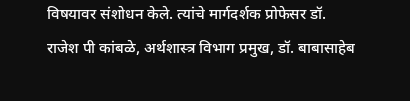विषयावर संशोधन केले. त्यांचे मार्गदर्शक प्रोफेसर डॉ. राजेश पी कांबळे, अर्थशास्त्र विभाग प्रमुख, डॉ. बाबासाहेब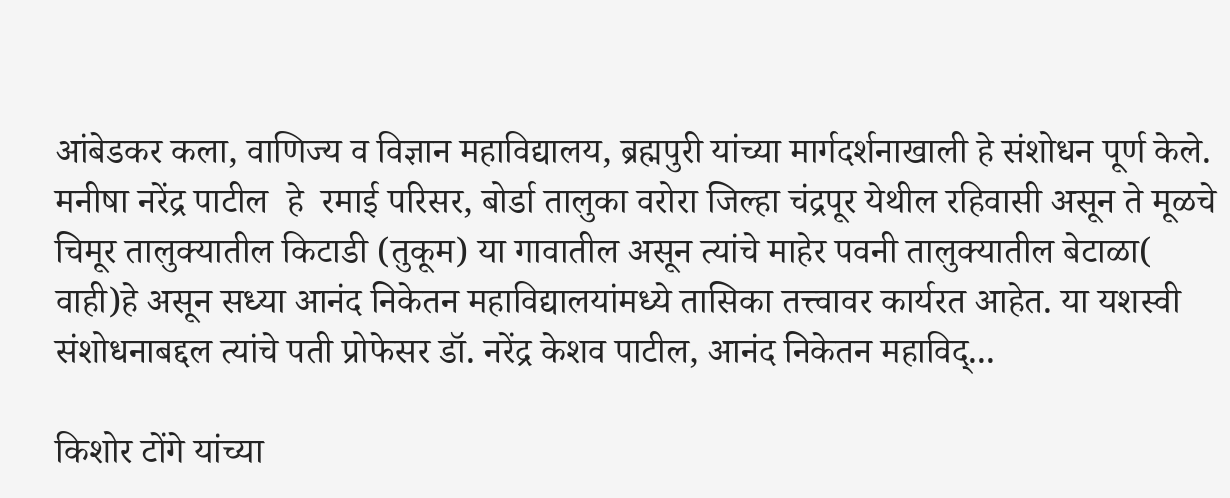आंबेडकर कला, वाणिज्य व विज्ञान महाविद्यालय, ब्रह्मपुरी यांच्या मार्गदर्शनाखाली हे संशोधन पूर्ण केले. मनीषा नरेंद्र पाटील  हे  रमाई परिसर, बोर्डा तालुका वरोरा जिल्हा चंद्रपूर येथील रहिवासी असून ते मूळचे चिमूर तालुक्यातील किटाडी (तुकूम) या गावातील असून त्यांचे माहेर पवनी तालुक्यातील बेटाळा( वाही)हे असून सध्या आनंद निकेतन महाविद्यालयांमध्ये तासिका तत्त्वावर कार्यरत आहेत. या यशस्वी संशोधनाबद्दल त्यांचे पती प्रोफेसर डॉ. नरेंद्र केशव पाटील, आनंद निकेतन महाविद्...

किशोर टोंगे यांच्या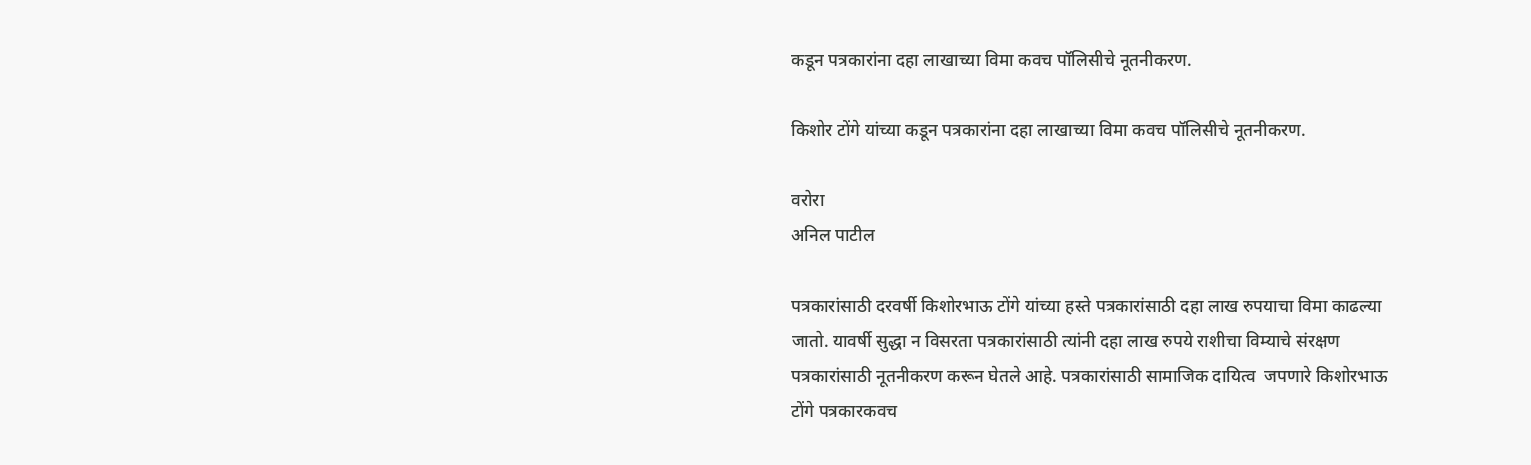कडून पत्रकारांना दहा लाखाच्या विमा कवच पॉलिसीचे नूतनीकरण.

किशोर टोंगे यांच्या कडून पत्रकारांना दहा लाखाच्या विमा कवच पॉलिसीचे नूतनीकरण.

वरोरा
अनिल पाटील

पत्रकारांसाठी दरवर्षी किशोरभाऊ टोंगे यांच्या हस्ते पत्रकारांसाठी दहा लाख रुपयाचा विमा काढल्या जातो. यावर्षी सुद्धा न विसरता पत्रकारांसाठी त्यांनी दहा लाख रुपये राशीचा विम्याचे संरक्षण पत्रकारांसाठी नूतनीकरण करून घेतले आहे. पत्रकारांसाठी सामाजिक दायित्व  जपणारे किशोरभाऊ टोंगे पत्रकारकवच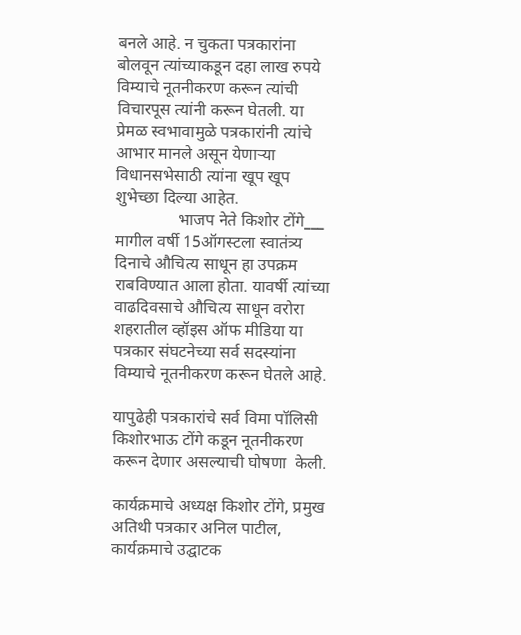बनले आहे. न चुकता पत्रकारांना बोलवून त्यांच्याकडून दहा लाख रुपये विम्याचे नूतनीकरण करून त्यांची विचारपूस त्यांनी करून घेतली. या प्रेमळ स्वभावामुळे पत्रकारांनी त्यांचे आभार मानले असून येणाऱ्या विधानसभेसाठी त्यांना खूप खूप शुभेच्छा दिल्या आहेत.
               भाजप नेते किशोर टोंगे___
मागील वर्षी 15ऑगस्टला स्वातंत्र्य दिनाचे औचित्य साधून हा उपक्रम राबविण्यात आला होता. यावर्षी त्यांच्या वाढदिवसाचे औचित्य साधून वरोरा शहरातील व्हॉइस ऑफ मीडिया या पत्रकार संघटनेच्या सर्व सदस्यांना विम्याचे नूतनीकरण करून घेतले आहे.

यापुढेही पत्रकारांचे सर्व विमा पॉलिसी किशोरभाऊ टोंगे कडून नूतनीकरण करून देणार असल्याची घोषणा  केली.

कार्यक्रमाचे अध्यक्ष किशोर टोंगे, प्रमुख अतिथी पत्रकार अनिल पाटील, कार्यक्रमाचे उद्घाटक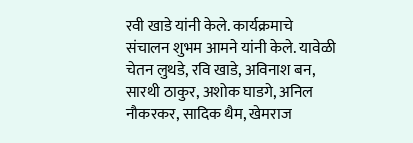रवी खाडे यांनी केले. कार्यक्रमाचे संचालन शुभम आमने यांनी केले. यावेळी चेतन लुथडे, रवि खाडे, अविनाश बन, सारथी ठाकुर, अशोक घाडगे, अनिल नौकरकर, सादिक थैम, खेमराज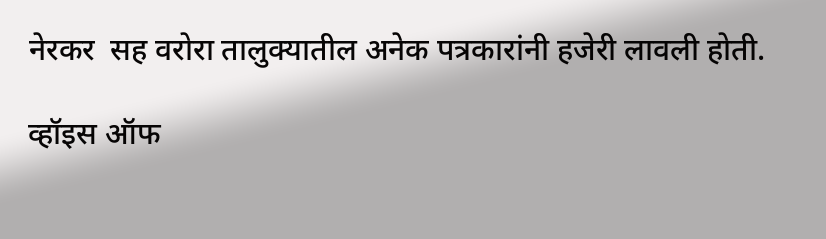नेरकर  सह वरोरा तालुक्यातील अनेक पत्रकारांनी हजेरी लावली होती.

व्हॉइस ऑफ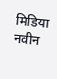मिडिया नवीन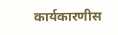कार्यकारणीस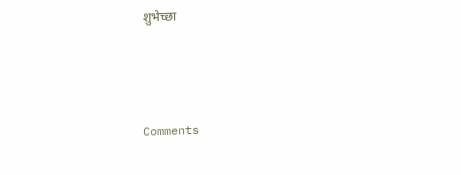शुभेच्छा



Comments